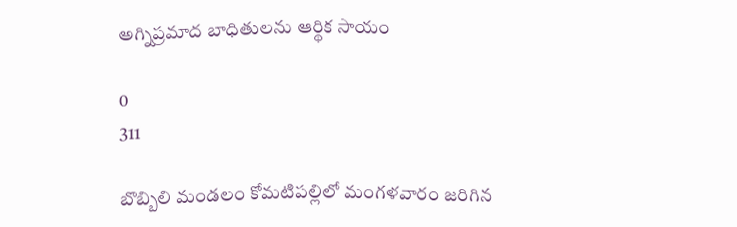అగ్నిప్రమాద బాధితులను ఆర్థిక సాయం

0
311

బొబ్బిలి మండలం కోమటిపల్లిలో మంగళవారం జరిగిన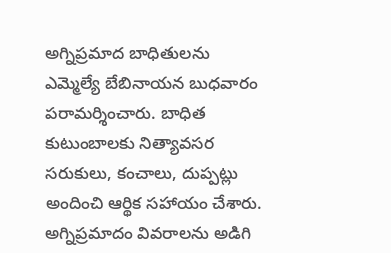అగ్నిప్రమాద బాధితులను ఎమ్మెల్యే బేబినాయన బుధవారం పరామర్శించారు. బాధిత కుటుంబాలకు నిత్యావసర సరుకులు, కంచాలు, దుప్పట్లు అందించి ఆర్థిక సహాయం చేశారు. అగ్నిప్రమాదం వివరాలను అడిగి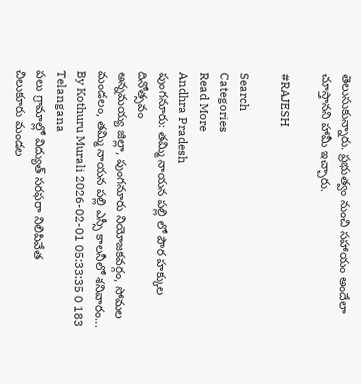తెలుసుకున్నారు. ప్రభుత్వం నుంచి సహాయం అందేలా చూస్తానని హామీ ఇచ్చారు.

#RAJESH

Search
Categories
Read More
Andhra Pradesh
పుంగనూరు: తమ్మి నాయన పల్లి లో పౌర హక్కుల దినోత్సవం
అన్నమయ్య జిల్లా, పుంగనూరు నియోజకవర్గం, సోమల మండలం, తమ్మి నాయన పల్లి ఎస్సీ కాలనీలో శనివారం...
By Kothuru Murali 2026-02-01 05:33:35 0 183
Telangana
పలు గ్రామాల్లో విద్యుత్ సరఫరా నిలిపివేత
చిలుకూరు మండల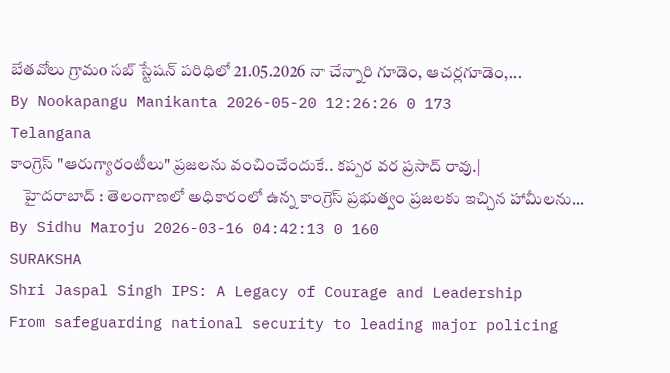బేతవోలు గ్రామo సబ్ స్టేషన్ పరిధిలో 21.05.2026 నా చేన్నారి గూడెం, ఆచర్లగూడెం,...
By Nookapangu Manikanta 2026-05-20 12:26:26 0 173
Telangana
కాంగ్రెస్ "ఆరుగ్యారంటీలు" ప్రజలను వంచించేందుకే.. కప్పర వర ప్రసాద్ రావు.|
    హైదరాబాద్ : తెలంగాణలో అధికారంలో ఉన్న కాంగ్రెస్ ప్రభుత్వం ప్రజలకు ఇచ్చిన హామీలను...
By Sidhu Maroju 2026-03-16 04:42:13 0 160
SURAKSHA
Shri Jaspal Singh IPS: A Legacy of Courage and Leadership
From safeguarding national security to leading major policing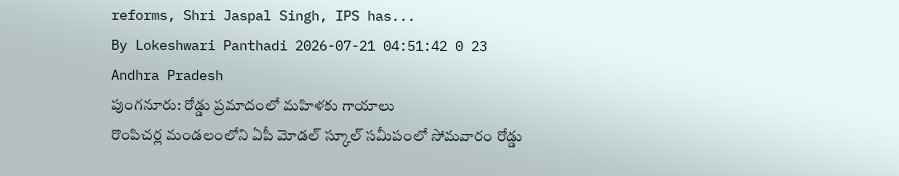reforms, Shri Jaspal Singh, IPS has...
By Lokeshwari Panthadi 2026-07-21 04:51:42 0 23
Andhra Pradesh
పుంగనూరు: రోడ్డు ప్రమాదంలో మహిళకు గాయాలు
రొంపిచర్ల మండలంలోని ఏపీ మోడల్ స్కూల్ సమీపంలో సోమవారం రోడ్డు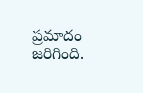ప్రమాదం జరిగింది.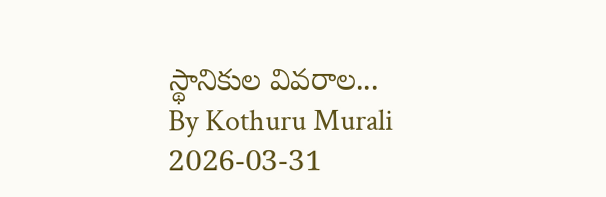స్థానికుల వివరాల...
By Kothuru Murali 2026-03-31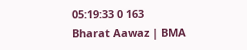05:19:33 0 163
Bharat Aawaz | BMA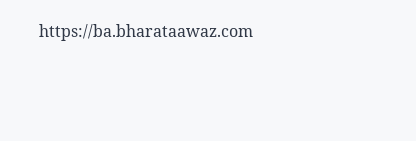https://ba.bharataawaz.com